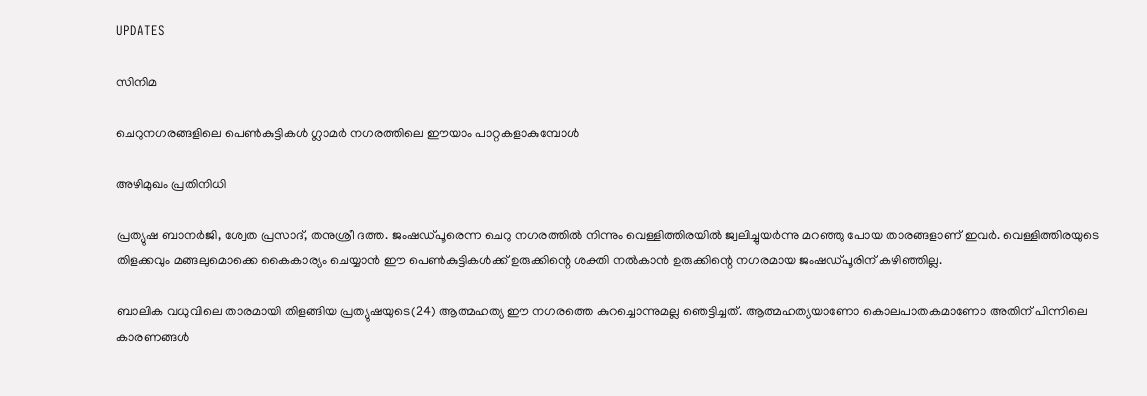UPDATES

സിനിമ

ചെറുനഗരങ്ങളിലെ പെണ്‍കുട്ടികള്‍ ഗ്ലാമര്‍ നഗരത്തിലെ ഈയാം പാറ്റകളാകുമ്പോള്‍

അഴിമുഖം പ്രതിനിധി

പ്രത്യുഷ ബാനര്‍ജി, ശ്വേത പ്രസാദ്, തനുശ്രീ ദത്ത. ജംഷഡ്പൂരെന്ന ചെറു നഗരത്തില്‍ നിന്നും വെള്ളിത്തിരയില്‍ ജ്വലിച്ചുയര്‍ന്നു മറഞ്ഞു പോയ താരങ്ങളാണ് ഇവര്‍. വെള്ളിത്തിരയുടെ തിളക്കവും മങ്ങലുമൊക്കെ കൈകാര്യം ചെയ്യാന്‍ ഈ പെണ്‍കുട്ടികള്‍ക്ക് ഉരുക്കിന്റെ ശക്തി നല്‍കാന്‍ ഉരുക്കിന്റെ നഗരമായ ജംഷഡ്പൂരിന് കഴിഞ്ഞില്ല.

ബാലിക വധുവിലെ താരമായി തിളങ്ങിയ പ്രത്യുഷയുടെ(24) ആത്മഹത്യ ഈ നഗരത്തെ കുറച്ചൊന്നുമല്ല ഞെട്ടിച്ചത്. ആത്മഹത്യയാണോ കൊലപാതകമാണോ അതിന് പിന്നിലെ കാരണങ്ങള്‍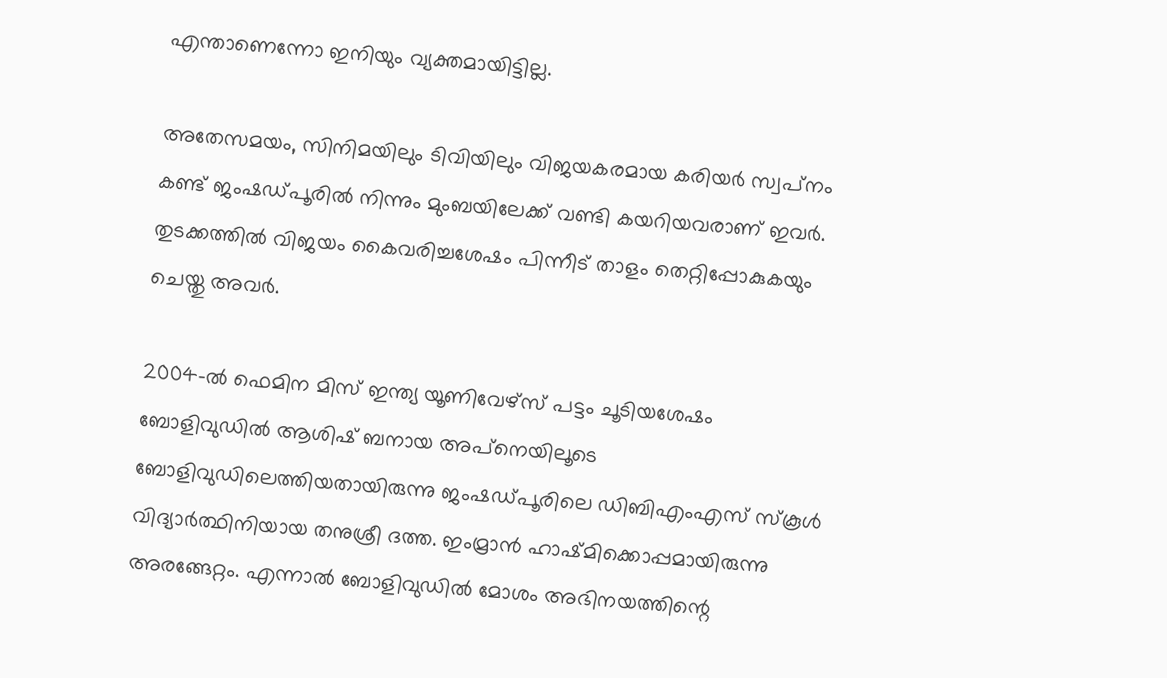എന്താണെന്നോ ഇനിയും വ്യക്തമായിട്ടില്ല.

അതേസമയം, സിനിമയിലും ടിവിയിലും വിജയകരമായ കരിയര്‍ സ്വപ്‌നം കണ്ട് ജംഷഡ്പൂരില്‍ നിന്നും മുംബയിലേക്ക് വണ്ടി കയറിയവരാണ് ഇവര്‍. തുടക്കത്തില്‍ വിജയം കൈവരിച്ചശേഷം പിന്നീട് താളം തെറ്റിപ്പോകുകയും ചെയ്തു അവര്‍.

2004-ല്‍ ഫെമിന മിസ് ഇന്ത്യ യൂണിവേഴ്‌സ് പട്ടം ചൂടിയശേഷം ബോളിവുഡില്‍ ആശിഷ് ബനായ അപ്‌നെയിലൂടെ ബോളിവുഡിലെത്തിയതായിരുന്നു ജംഷഡ്പൂരിലെ ഡിബിഎംഎസ് സ്‌കൂള്‍ വിദ്യാര്‍ത്ഥിനിയായ തനുശ്രീ ദത്ത. ഇംമ്രാന്‍ ഹാഷ്മിക്കൊപ്പമായിരുന്നു അരങ്ങേറ്റം. എന്നാല്‍ ബോളിവുഡില്‍ മോശം അഭിനയത്തിന്റെ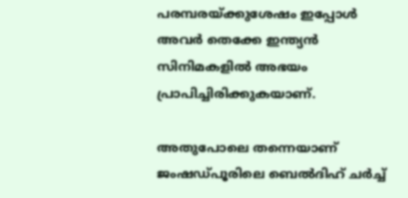പരമ്പരയ്ക്കുശേഷം ഇപ്പോള്‍ അവര്‍ തെക്കേ ഇന്ത്യന്‍ സിനിമകളില്‍ അഭയം പ്രാപിച്ചിരിക്കുകയാണ്.

അതുപോലെ തന്നെയാണ് ജംഷഡ്പൂരിലെ ബെല്‍ദിഹ് ചര്‍ച്ച്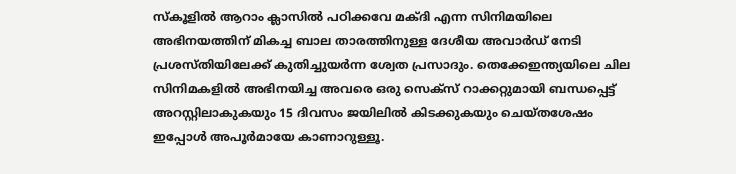സ്‌കൂളില്‍ ആറാം ക്ലാസില്‍ പഠിക്കവേ മക്ദി എന്ന സിനിമയിലെ അഭിനയത്തിന് മികച്ച ബാല താരത്തിനുള്ള ദേശീയ അവാര്‍ഡ് നേടി പ്രശസ്തിയിലേക്ക് കുതിച്ചുയര്‍ന്ന ശ്വേത പ്രസാദും. തെക്കേഇന്ത്യയിലെ ചില സിനിമകളില്‍ അഭിനയിച്ച അവരെ ഒരു സെക്‌സ് റാക്കറ്റുമായി ബന്ധപ്പെട്ട് അറസ്റ്റിലാകുകയും 15 ദിവസം ജയിലില്‍ കിടക്കുകയും ചെയ്തശേഷം ഇപ്പോള്‍ അപൂര്‍മായേ കാണാറുള്ളൂ.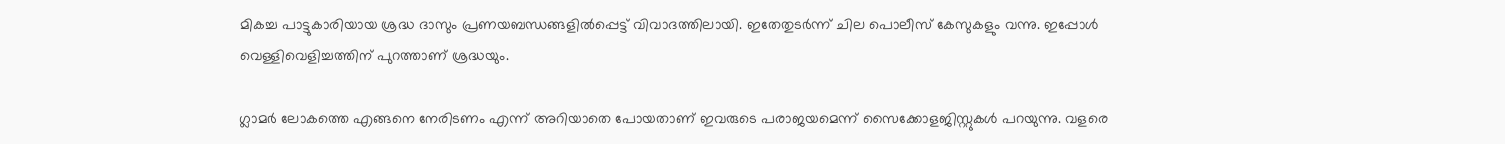മികച്ച പാട്ടുകാരിയായ ശ്രദ്ധ ദാസും പ്രണയബന്ധങ്ങളില്‍പ്പെട്ട് വിവാദത്തിലായി. ഇതേതുടര്‍ന്ന് ചില പൊലീസ് കേസുകളും വന്നു. ഇപ്പോള്‍ വെള്ളിവെളിച്ചത്തിന് പുറത്താണ് ശ്രദ്ധയും.

ഗ്ലാമര്‍ ലോകത്തെ എങ്ങനെ നേരിടണം എന്ന് അറിയാതെ പോയതാണ് ഇവരുടെ പരാജയമെന്ന് സൈക്കോളജിസ്റ്റുകള്‍ പറയുന്നു. വളരെ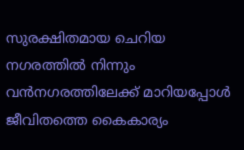സുരക്ഷിതമായ ചെറിയ നഗരത്തില്‍ നിന്നും വന്‍നഗരത്തിലേക്ക് മാറിയപ്പോള്‍ ജീവിതത്തെ കൈകാര്യം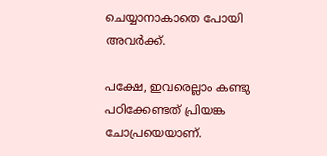ചെയ്യാനാകാതെ പോയി അവര്‍ക്ക്.

പക്ഷേ, ഇവരെല്ലാം കണ്ടു പഠിക്കേണ്ടത് പ്രിയങ്ക ചോപ്രയെയാണ്.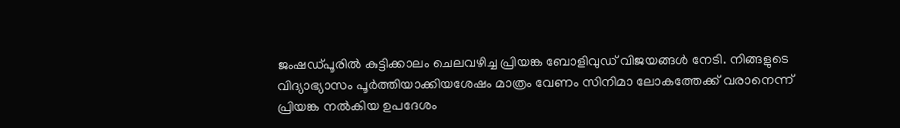ജംഷഡ്പൂരില്‍ കുട്ടിക്കാലം ചെലവഴിച്ച പ്രിയങ്ക ബോളിവുഡ് വിജയങ്ങള്‍ നേടി. നിങ്ങളുടെ വിദ്യാഭ്യാസം പൂര്‍ത്തിയാക്കിയശേഷം മാത്രം വേണം സിനിമാ ലോകത്തേക്ക് വരാനെന്ന് പ്രിയങ്ക നല്‍കിയ ഉപദേശം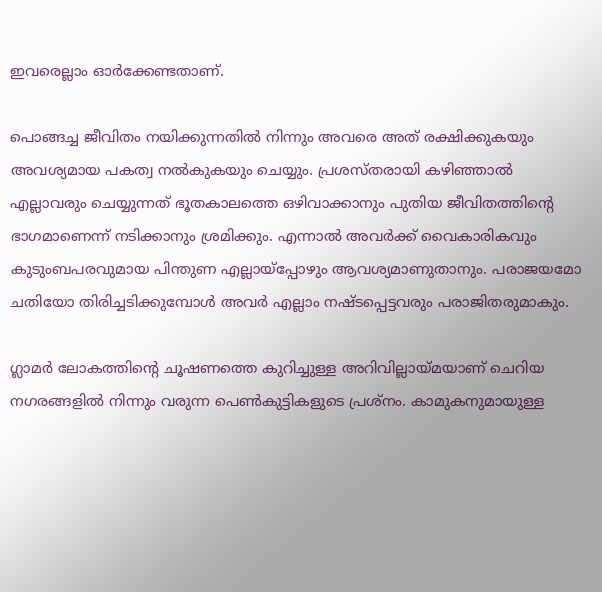ഇവരെല്ലാം ഓര്‍ക്കേണ്ടതാണ്.

പൊങ്ങച്ച ജീവിതം നയിക്കുന്നതില്‍ നിന്നും അവരെ അത് രക്ഷിക്കുകയും അവശ്യമായ പകത്വ നല്‍കുകയും ചെയ്യും. പ്രശസ്തരായി കഴിഞ്ഞാല്‍ എല്ലാവരും ചെയ്യുന്നത് ഭൂതകാലത്തെ ഒഴിവാക്കാനും പുതിയ ജീവിതത്തിന്റെ ഭാഗമാണെന്ന് നടിക്കാനും ശ്രമിക്കും. എന്നാല്‍ അവര്‍ക്ക് വൈകാരികവും കുടുംബപരവുമായ പിന്തുണ എല്ലായ്‌പ്പോഴും ആവശ്യമാണുതാനും. പരാജയമോ ചതിയോ തിരിച്ചടിക്കുമ്പോള്‍ അവര്‍ എല്ലാം നഷ്ടപ്പെട്ടവരും പരാജിതരുമാകും.

ഗ്ലാമര്‍ ലോകത്തിന്റെ ചൂഷണത്തെ കുറിച്ചുള്ള അറിവില്ലായ്മയാണ് ചെറിയ നഗരങ്ങളില്‍ നിന്നും വരുന്ന പെണ്‍കുട്ടികളുടെ പ്രശ്‌നം. കാമുകനുമായുള്ള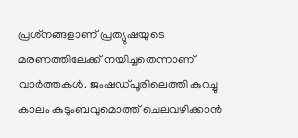പ്രശ്‌നങ്ങളാണ് പ്രത്യുഷയുടെ മരണത്തിലേക്ക് നയിച്ചതെന്നാണ് വാര്‍ത്തകള്‍. ജംഷഡ്പൂരിലെത്തി കുറച്ചു കാലം കുടുംബവുമൊത്ത് ചെലവഴിക്കാന്‍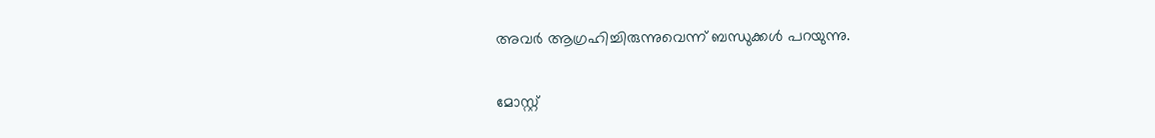അവര്‍ ആഗ്രഹിച്ചിരുന്നുവെന്ന് ബന്ധുക്കള്‍ പറയുന്നു.

മോസ്റ്റ്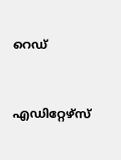റെഡ്


എഡിറ്റേഴ്സ്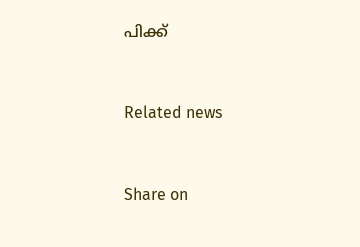പിക്ക്


Related news


Share on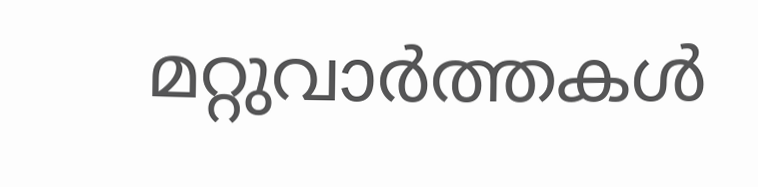മറ്റുവാര്‍ത്തകള്‍